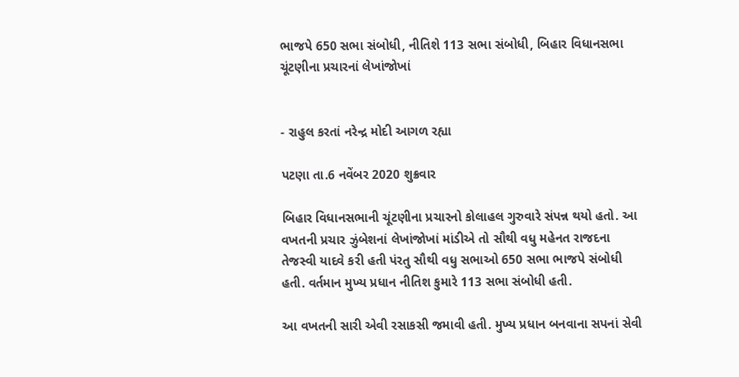ભાજપે 650 સભા સંબોધી, નીતિશે 113 સભા સંબોધી, બિહાર વિધાનસભા ચૂંટણીના પ્રચારનાં લેખાંજોખાં


- રાહુલ કરતાં નરેન્દ્ર મોદી આગળ રહ્યા

પટણા તા.6 નવેંબર 2020 શુક્રવાર

બિહાર વિધાનસભાની ચૂંટણીના પ્રચારનો કોલાહલ ગુરુવારે સંપન્ન થયો હતો. આ વખતની પ્રચાર ઝુંબેશનાં લેખાંજોખાં માંડીએ તો સૌથી વધુ મહેનત રાજદના તેજસ્વી યાદવે કરી હતી પંરતુ સૌથી વધુ સભાઓ 650 સભા ભાજપે સંબોધી હતી. વર્તમાન મુખ્ય પ્રધાન નીતિશ કુમારે 113 સભા સંબોધી હતી.

આ વખતની સારી એવી રસાકસી જમાવી હતી. મુખ્ય પ્રધાન બનવાના સપનાં સેવી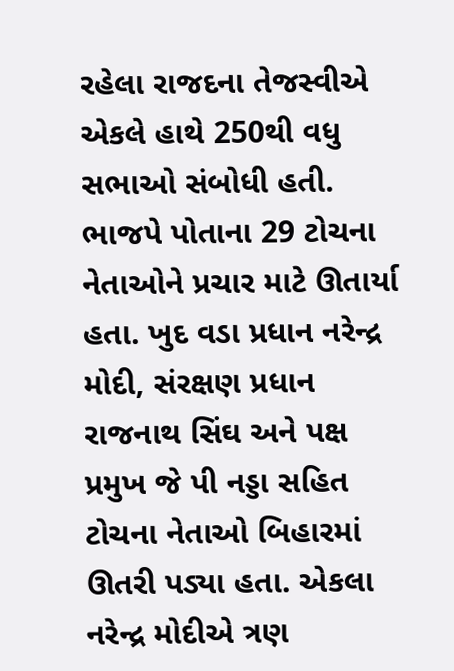રહેલા રાજદના તેજસ્વીએ એકલે હાથે 250થી વધુ સભાઓ સંબોધી હતી. ભાજપે પોતાના 29 ટોચના નેતાઓને પ્રચાર માટે ઊતાર્યા હતા. ખુદ વડા પ્રધાન નરેન્દ્ર મોદી, સંરક્ષણ પ્રધાન રાજનાથ સિંઘ અને પક્ષ પ્રમુખ જે પી નડ્ડા સહિત ટોચના નેતાઓ બિહારમાં ઊતરી પડ્યા હતા. એકલા નરેન્દ્ર મોદીએ ત્રણ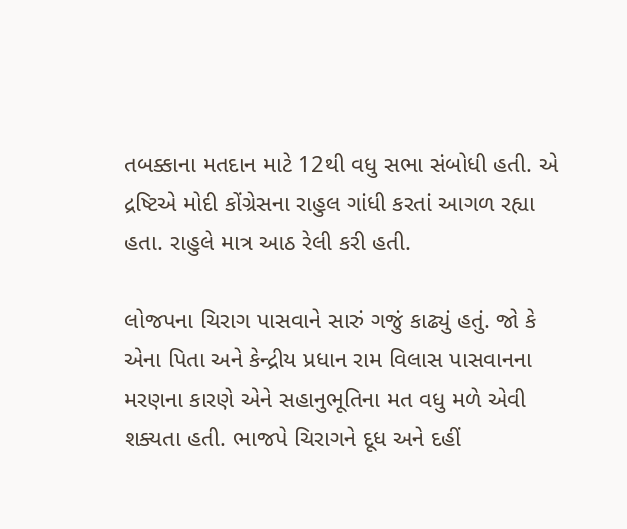તબક્કાના મતદાન માટે 12થી વધુ સભા સંબોધી હતી. એ દ્રષ્ટિએ મોદી કોંગ્રેસના રાહુલ ગાંધી કરતાં આગળ રહ્યા હતા. રાહુલે માત્ર આઠ રેલી કરી હતી.

લોજપના ચિરાગ પાસવાને સારું ગજું કાઢ્યું હતું. જો કે એના પિતા અને કેન્દ્રીય પ્રધાન રામ વિલાસ પાસવાનના મરણના કારણે એને સહાનુભૂતિના મત વધુ મળે એવી શક્યતા હતી. ભાજપે ચિરાગને દૂધ અને દહીં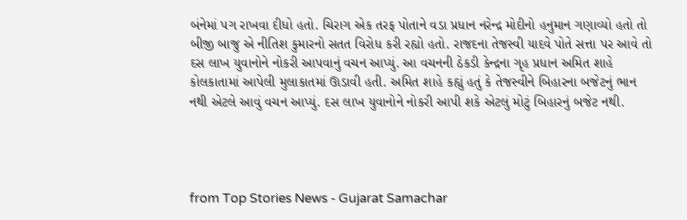બંનેમાં પગ રાખવા દીધો હતો. ચિરાગ એક તરફ પોતાને વડા પ્રધાન નરેન્દ્ર મોદીનો હનુમાન ગણાવ્યો હતો તો બીજી બાજુ એ નીતિશ કુમારનો સતત વિરોધ કરી રહ્યો હતો. રાજદના તેજસ્વી યાદવે પોતે સત્તા પર આવે તો દસ લાખ યુવાનોને નોકરી આપવાનું વચન આપ્યું. આ વચનની ઠેકડી કેન્દ્રના ગૃહ પ્રધાન અમિત શાહે કોલકાતામાં આપેલી મુલાકાતમાં ઊડાવી હતી. અમિત શાહે કહ્યું હતું કે તેજસ્વીને બિહારના બજેટનું ભાન નથી એટલે આવું વચન આપ્યું. દસ લાખ યુવાનોને નોકરી આપી શકે એટલું મોટું બિહારનું બજેટ નથી.




from Top Stories News - Gujarat Samachar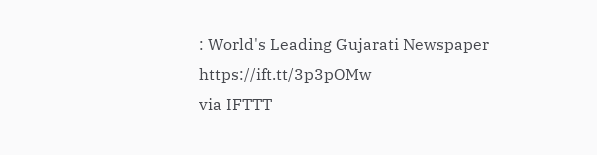: World's Leading Gujarati Newspaper https://ift.tt/3p3pOMw
via IFTTT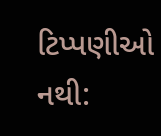ટિપ્પણીઓ નથી: